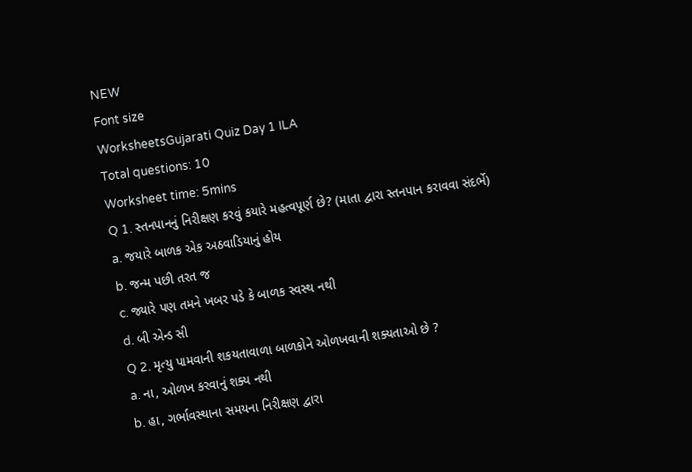NEW
Font size
WorksheetsGujarati Quiz Day 1 ILA
Total questions: 10
Worksheet time: 5mins
Q 1. સ્તનપાનનું નિરીક્ષણ કરવું કયારે મહત્વપૂર્ણ છે? (માતા દ્વારા સ્તનપાન કરાવવા સંદર્ભે)
a. જયારે બાળક એક અઠવાડિયાનું હોય
b. જન્મ પછી તરત જ
c. જ્યારે પણ તમને ખબર પડે કે બાળક સ્વસ્થ નથી
d. બી એન્ડ સી
Q 2. મૃત્યુ પામવાની શકયતાવાળા બાળકોને ઓળખવાની શક્યતાઓ છે ?
a. ના, ઓળખ કરવાનું શક્ય નથી
b. હા, ગર્ભાવસ્થાના સમયના નિરીક્ષણ દ્વારા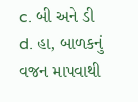c. બી અને ડી
d. હા, બાળકનું વજન માપવાથી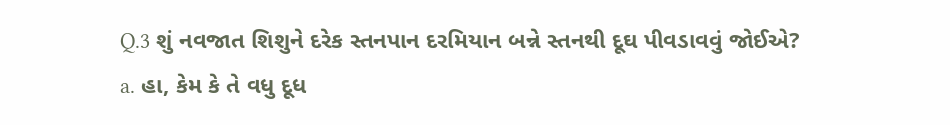Q.3 શું નવજાત શિશુને દરેક સ્તનપાન દરમિયાન બન્ને સ્તનથી દૂઘ પીવડાવવું જોઈએ?
a. હા, કેમ કે તે વધુ દૂધ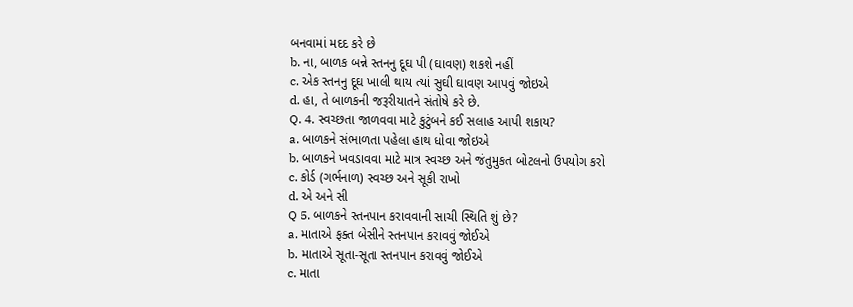બનવામાં મદદ કરે છે
b. ના, બાળક બન્ને સ્તનનુ દૂઘ પી (ઘાવણ) શકશે નહીં
c. એક સ્તનનુ દૂઘ ખાલી થાય ત્યાં સુઘી ઘાવણ આપવું જોઇએ
d. હા, તે બાળકની જરૂરીયાતને સંતોષે કરે છે.
Q. 4. સ્વચ્છતા જાળવવા માટે કુટુંબને કઈ સલાહ આપી શકાય?
a. બાળકને સંભાળતા પહેલા હાથ ધોવા જોઇએ
b. બાળકને ખવડાવવા માટે માત્ર સ્વચ્છ અને જંતુમુકત બોટલનો ઉપયોગ કરો
c. કોર્ડ (ગર્ભનાળ) સ્વચ્છ અને સૂકી રાખો
d. એ અને સી
Q 5. બાળકને સ્તનપાન કરાવવાની સાચી સ્થિતિ શું છે?
a. માતાએ ફક્ત બેસીને સ્તનપાન કરાવવું જોઈએ
b. માતાએ સૂતા-સૂતા સ્તનપાન કરાવવું જોઈએ
c. માતા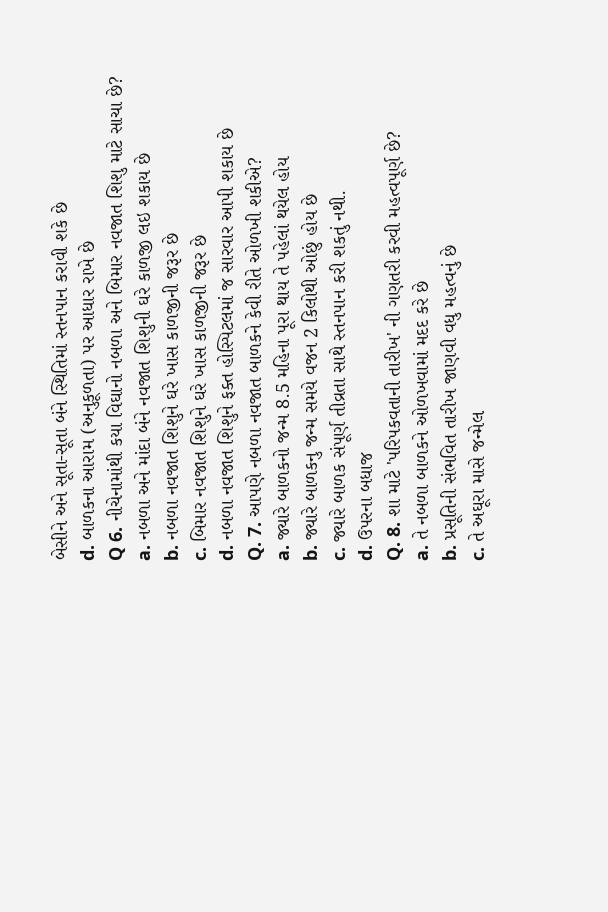બેસીને અને સૂતા-સૂતા બંને સ્થિતિમાં સ્તનપાન કરાવી શકે છે
d. બાળકના આરામ (અનુકૂળતા) પર આધાર રાખે છે
Q 6. નીચેનામાંથી કયા વિઘાનો નબળા અને બિમાર નવજાત શિશુ માટે સાચા છે?
a. નબળા અને માંદા બંને નવજાત શિશુની ઘરે કાળજી લઇ શકાય છે
b. નબળા નવજાત શિશુને ઘરે ખાસ કાળજીની જરૂર છે
c. બિમાર નવજાત શિશુને ઘરે ખાસ કાળજીની જરૂર છે
d. નબળા નવજાત શિશુને ફક્ત હોસ્પિટલમાં જ સારવાર આપી શકાય છે
Q. 7. આપણે નબળા નવજાત બાળકને કેવી રીતે ઓળખી શકીએ?
a. જ્યારે બાળકનો જન્મ 8.5 મહિના પૂરા થાય તે પહેલાં થયેલ હોય
b. જ્યારે બાળકનુ જન્મ સમયે વજન 2 કિલોથી ઓછું હોય છે
c. જ્યારે બાળક સંપૂર્ણ તીવ્રતા સાથે સ્તનપાન કરી શકતું નથી.
d. ઉપરના બધાજ
Q. 8. શા માટે 'પરિપકવતાની તારીખ' ની ગણતરી કરવી મહત્વપૂર્ણ છે?
a. તે નબળા બાળકને ઓળખવામાં મદદ કરે છે
b. પ્રસૂતિની સંભવિત તારીખ જાણવી વધુ મહત્વનું છે
c. તે અઘૂરા માસે જન્મેલ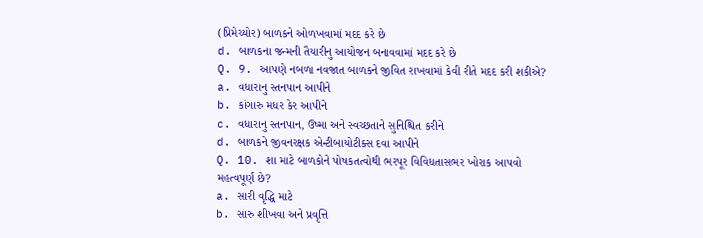(પ્રિમેચ્યોર) બાળકને ઓળખવામાં મદદ કરે છે
d. બાળકના જન્મની તૈયારીનુ આયોજન બનાવવામાં મદદ કરે છે
Q. 9. આપણે નબળા નવજાત બાળકને જીવિત રાખવામાં કેવી રીતે મદદ કરી શકીએ?
a. વધારાનુ સ્તનપાન આપીને
b. કાંગારુ મધર કેર આપીને
c. વધારાનુ સ્તનપાન, ઉષ્મા અને સ્વચ્છતાને સુનિશ્ચિત કરીને
d. બાળકને જીવનરક્ષક એન્ટીબાયોટીક્સ દવા આપીને
Q. 10. શા માટે બાળકોને પોષકતત્વોથી ભરપૂર વિવિધતાસભર ખોરાક આપવો મહત્વપૂર્ણ છે?
a. સારી વૃદ્ધિ માટે
b. સારુ શીખવા અને પ્રવૃત્તિ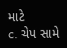માટે
c. ચેપ સામે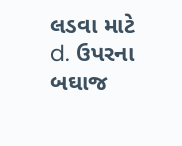લડવા માટે
d. ઉપરના બઘાજ